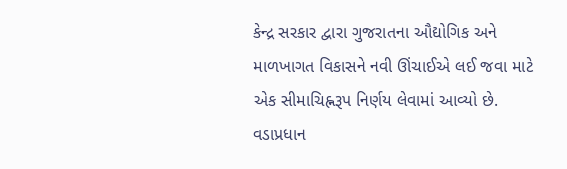કેન્દ્ર સરકાર દ્વારા ગુજરાતના ઔદ્યોગિક અને માળખાગત વિકાસને નવી ઊંચાઈએ લઈ જવા માટે એક સીમાચિહ્નરૂપ નિર્ણય લેવામાં આવ્યો છે. વડાપ્રધાન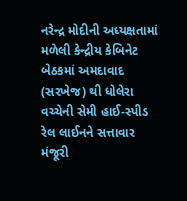નરેન્દ્ર મોદીની અધ્યક્ષતામાં મળેલી કેન્દ્રીય કેબિનેટ બેઠકમાં અમદાવાદ (સરખેજ) થી ધોલેરા વચ્ચેની સેમી હાઈ-સ્પીડ રેલ લાઈનને સત્તાવાર મંજૂરી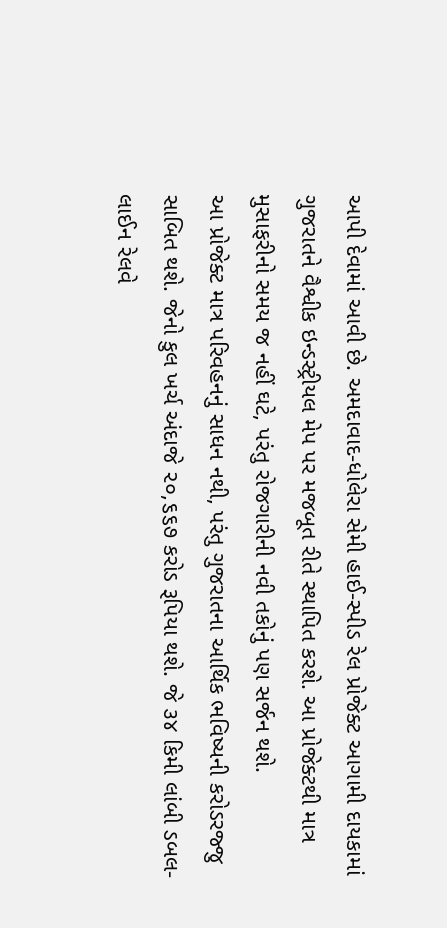આપી દેવામાં આવી છે. અમદાવાદ-ધોલેરા સેમી હાઈ-સ્પીડ રેલ પ્રોજેક્ટ આગામી દાયકામાં ગુજરાતને વૈશ્વીક ઇન્ડસ્ટ્રીયલ મેપ પર મજબૂત રીતે સ્થાપિત કરશે. આ પ્રોજેક્ટથી માત્ર મુસાફરીનો સમય જ નહીં ઘટે, પરંતુ રોજગારીની નવી તકોનું પણ સર્જન થશે.
આ પ્રોજેક્ટ માત્ર પરિવહનનું સાધન નથી, પરંતુ ગુજરાતના આર્થિક ભવિષ્યની કરોડરજ્જુ સાબિત થશે. જેનો કુલ ખર્ચ અંદાજે ૨૦,૬૬૭ કરોડ રૂપિયા થશે. જે ૩૪ કિમી લાંબી ડબલ-લાઈન રેલવે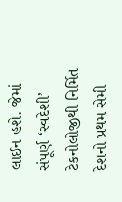લાઈન હશે. જેમાં સંપૂર્ણ ‘સ્વદેશી’ ટેકનોલોજીથી નિર્મિત દેશનો પ્રથમ સેમી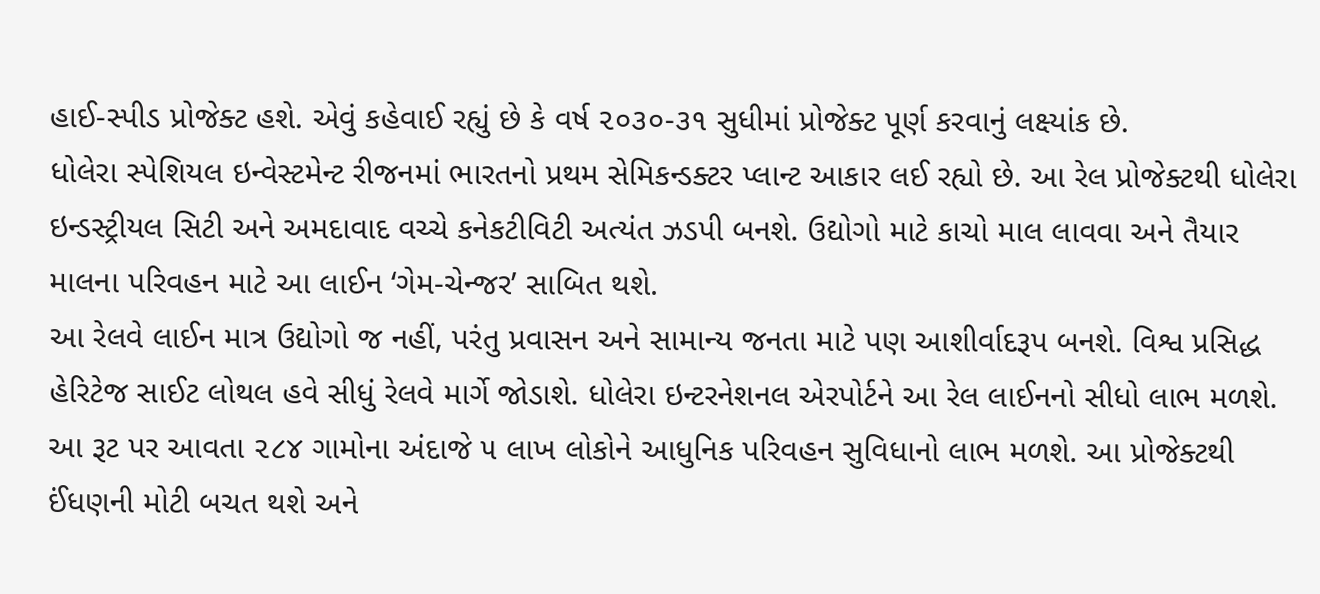હાઈ-સ્પીડ પ્રોજેક્ટ હશે. એવું કહેવાઈ રહ્યું છે કે વર્ષ ૨૦૩૦-૩૧ સુધીમાં પ્રોજેક્ટ પૂર્ણ કરવાનું લક્ષ્યાંક છે.
ધોલેરા સ્પેશિયલ ઇન્વેસ્ટમેન્ટ રીજનમાં ભારતનો પ્રથમ સેમિકન્ડક્ટર પ્લાન્ટ આકાર લઈ રહ્યો છે. આ રેલ પ્રોજેક્ટથી ધોલેરા ઇન્ડસ્ટ્રીયલ સિટી અને અમદાવાદ વચ્ચે કનેકટીવિટી અત્યંત ઝડપી બનશે. ઉદ્યોગો માટે કાચો માલ લાવવા અને તૈયાર માલના પરિવહન માટે આ લાઈન ‘ગેમ-ચેન્જર’ સાબિત થશે.
આ રેલવે લાઈન માત્ર ઉદ્યોગો જ નહીં, પરંતુ પ્રવાસન અને સામાન્ય જનતા માટે પણ આશીર્વાદરૂપ બનશે. વિશ્વ પ્રસિદ્ધ હેરિટેજ સાઈટ લોથલ હવે સીધું રેલવે માર્ગે જોડાશે. ધોલેરા ઇન્ટરનેશનલ એરપોર્ટને આ રેલ લાઈનનો સીધો લાભ મળશે. આ રૂટ પર આવતા ૨૮૪ ગામોના અંદાજે ૫ લાખ લોકોને આધુનિક પરિવહન સુવિધાનો લાભ મળશે. આ પ્રોજેક્ટથી ઈંધણની મોટી બચત થશે અને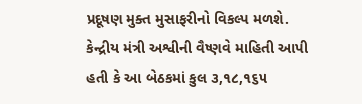પ્રદૂષણ મુક્ત મુસાફરીનો વિકલ્પ મળશે.
કેન્દ્રીય મંત્રી અશ્વીની વૈષ્ણવે માહિતી આપી હતી કે આ બેઠકમાં કુલ ૩,૧૮,૧૬૫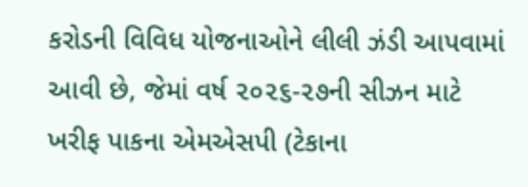કરોડની વિવિધ યોજનાઓને લીલી ઝંડી આપવામાં આવી છે, જેમાં વર્ષ ૨૦૨૬-૨૭ની સીઝન માટે ખરીફ પાકના એમએસપી (ટેકાના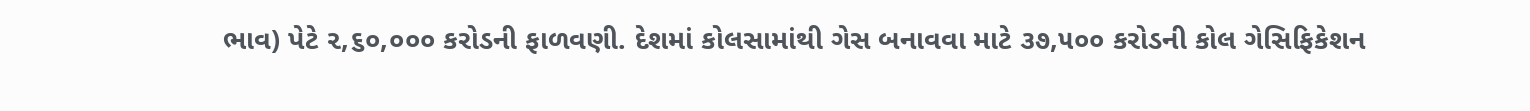ભાવ) પેટે ૨,૬૦,૦૦૦ કરોડની ફાળવણી. દેશમાં કોલસામાંથી ગેસ બનાવવા માટે ૩૭,૫૦૦ કરોડની કોલ ગેસિફિકેશન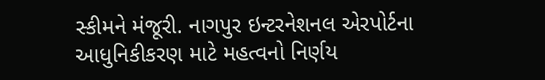સ્કીમને મંજૂરી. નાગપુર ઇન્ટરનેશનલ એરપોર્ટના આધુનિકીકરણ માટે મહત્વનો નિર્ણય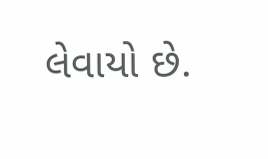લેવાયો છે.